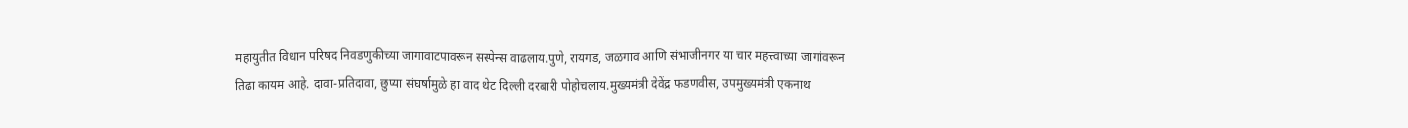महायुतीत विधान परिषद निवडणुकीच्या जागावाटपावरून सस्पेन्स वाढलाय.पुणे, रायगड, जळगाव आणि संभाजीनगर या चार महत्त्वाच्या जागांवरून तिढा कायम आहे. दावा-प्रतिदावा, छुप्या संघर्षामुळे हा वाद थेट दिल्ली दरबारी पोहोचलाय.मुख्यमंत्री देवेंद्र फडणवीस, उपमुख्यमंत्री एकनाथ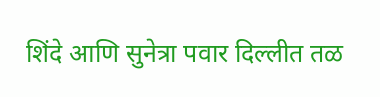शिंदे आणि सुनेत्रा पवार दिल्लीत तळ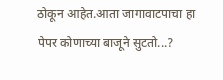ठोकून आहेत.आता जागावाटपाचा हा पेपर कोणाच्या बाजूने सुटतो...?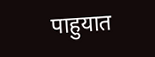पाहुयात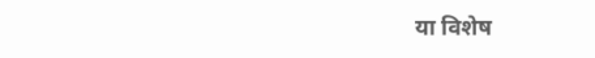या विशेष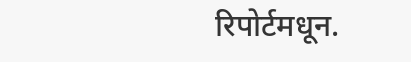रिपोर्टमधून.